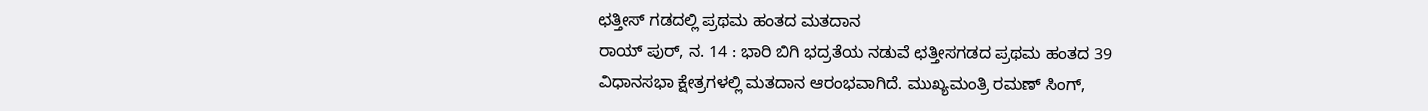ಛತ್ತೀಸ್ ಗಡದಲ್ಲಿ ಪ್ರಥಮ ಹಂತದ ಮತದಾನ
ರಾಯ್ ಪುರ್, ನ. 14 : ಭಾರಿ ಬಿಗಿ ಭದ್ರತೆಯ ನಡುವೆ ಛತ್ತೀಸಗಡದ ಪ್ರಥಮ ಹಂತದ 39 ವಿಧಾನಸಭಾ ಕ್ಷೇತ್ರಗಳಲ್ಲಿ ಮತದಾನ ಆರಂಭವಾಗಿದೆ. ಮುಖ್ಯಮಂತ್ರಿ ರಮಣ್ ಸಿಂಗ್,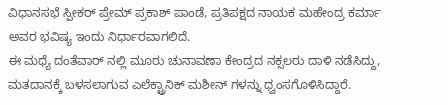ವಿಧಾನಸಭೆ ಸ್ಪೀಕರ್ ಪ್ರೇಮ್ ಪ್ರಕಾಶ್ ಪಾಂಡೆ, ಪ್ರತಿಪಕ್ಷದ ನಾಯಕ ಮಹೇಂದ್ರ ಕರ್ಮಾ ಅವರ ಭವಿಷ್ಯ ಇಂದು ನಿರ್ಧಾರವಾಗಲಿದೆ.
ಈ ಮಧ್ಯೆ ದಂತೆವಾರ್ ನಲ್ಲಿ ಮೂರು ಚುನಾವಣಾ ಕೇಂದ್ರದ ನಕ್ಸಲರು ದಾಳಿ ನಡೆಸಿದ್ದು, ಮತದಾನಕ್ಕೆ ಬಳಸಲಾಗುವ ಎಲೆಕ್ಟ್ರಾನಿಕ್ ಮಶೀನ್ ಗಳನ್ನು ಧ್ವಂಸಗೊಳಿಸಿದ್ದಾರೆ.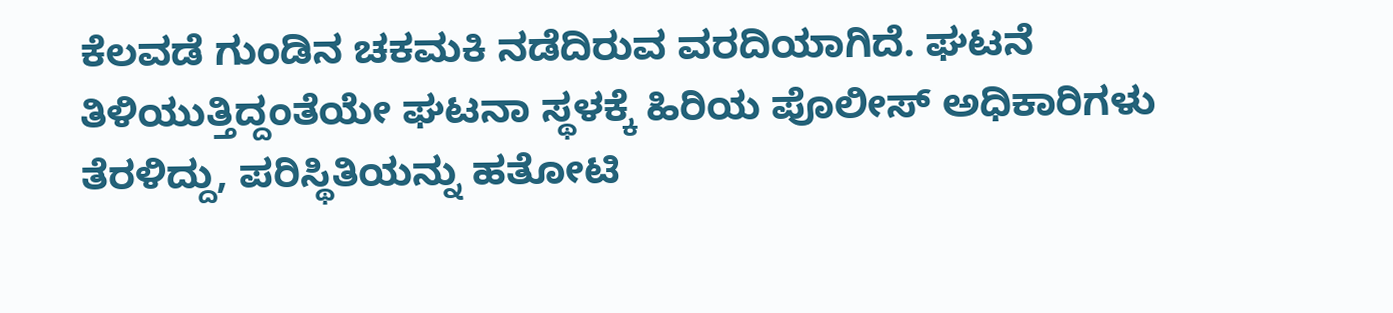ಕೆಲವಡೆ ಗುಂಡಿನ ಚಕಮಕಿ ನಡೆದಿರುವ ವರದಿಯಾಗಿದೆ. ಘಟನೆ ತಿಳಿಯುತ್ತಿದ್ದಂತೆಯೇ ಘಟನಾ ಸ್ಥಳಕ್ಕೆ ಹಿರಿಯ ಪೊಲೀಸ್ ಅಧಿಕಾರಿಗಳು ತೆರಳಿದ್ದು, ಪರಿಸ್ಥಿತಿಯನ್ನು ಹತೋಟಿ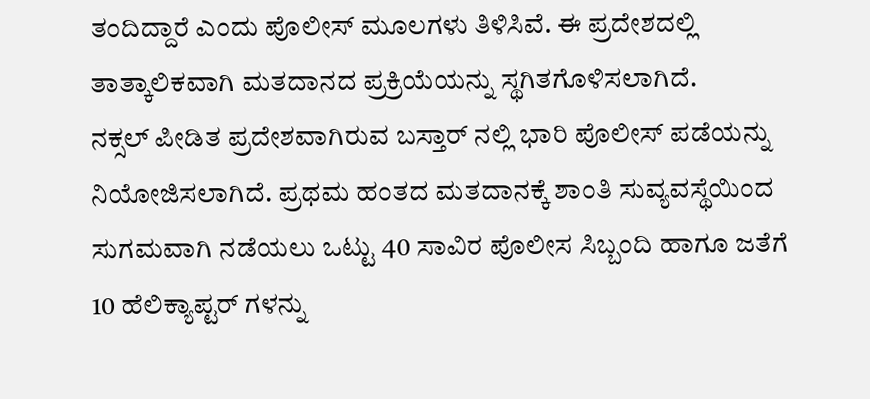ತಂದಿದ್ದಾರೆ ಎಂದು ಪೊಲೀಸ್ ಮೂಲಗಳು ತಿಳಿಸಿವೆ. ಈ ಪ್ರದೇಶದಲ್ಲಿ ತಾತ್ಕಾಲಿಕವಾಗಿ ಮತದಾನದ ಪ್ರಕ್ರಿಯೆಯನ್ನು ಸ್ಥಗಿತಗೊಳಿಸಲಾಗಿದೆ.
ನಕ್ಸಲ್ ಪೀಡಿತ ಪ್ರದೇಶವಾಗಿರುವ ಬಸ್ತಾರ್ ನಲ್ಲಿ ಭಾರಿ ಪೊಲೀಸ್ ಪಡೆಯನ್ನು ನಿಯೋಜಿಸಲಾಗಿದೆ. ಪ್ರಥಮ ಹಂತದ ಮತದಾನಕ್ಕೆ ಶಾಂತಿ ಸುವ್ಯವಸ್ಥೆಯಿಂದ ಸುಗಮವಾಗಿ ನಡೆಯಲು ಒಟ್ಟು 40 ಸಾವಿರ ಪೊಲೀಸ ಸಿಬ್ಬಂದಿ ಹಾಗೂ ಜತೆಗೆ 10 ಹೆಲಿಕ್ಯಾಪ್ಟರ್ ಗಳನ್ನು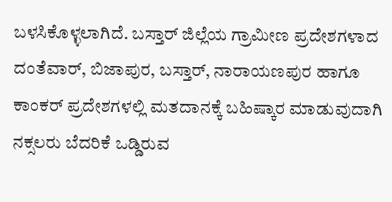ಬಳಸಿಕೊಳ್ಳಲಾಗಿದೆ. ಬಸ್ತಾರ್ ಜಿಲ್ಲೆಯ ಗ್ರಾಮೀಣ ಪ್ರದೇಶಗಳಾದ ದಂತೆವಾರ್, ಬಿಜಾಪುರ, ಬಸ್ತಾರ್, ನಾರಾಯಣಪುರ ಹಾಗೂ ಕಾಂಕರ್ ಪ್ರದೇಶಗಳಲ್ಲಿ ಮತದಾನಕ್ಕೆ ಬಹಿಷ್ಕಾರ ಮಾಡುವುದಾಗಿ ನಕ್ಸಲರು ಬೆದರಿಕೆ ಒಡ್ಡಿರುವ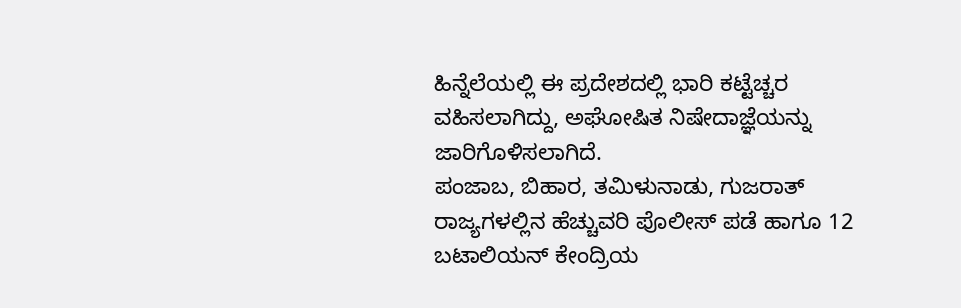ಹಿನ್ನೆಲೆಯಲ್ಲಿ ಈ ಪ್ರದೇಶದಲ್ಲಿ ಭಾರಿ ಕಟ್ಟೆಚ್ಚರ ವಹಿಸಲಾಗಿದ್ದು, ಅಘೋಷಿತ ನಿಷೇದಾಜ್ಞೆಯನ್ನು ಜಾರಿಗೊಳಿಸಲಾಗಿದೆ.
ಪಂಜಾಬ, ಬಿಹಾರ, ತಮಿಳುನಾಡು, ಗುಜರಾತ್ ರಾಜ್ಯಗಳಲ್ಲಿನ ಹೆಚ್ಚುವರಿ ಪೊಲೀಸ್ ಪಡೆ ಹಾಗೂ 12 ಬಟಾಲಿಯನ್ ಕೇಂದ್ರಿಯ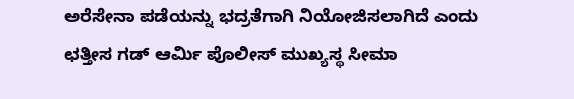ಅರೆಸೇನಾ ಪಡೆಯನ್ನು ಭದ್ರತೆಗಾಗಿ ನಿಯೋಜಿಸಲಾಗಿದೆ ಎಂದು ಛತ್ತೀಸ ಗಡ್ ಆರ್ಮಿ ಪೊಲೀಸ್ ಮುಖ್ಯಸ್ಥ ಸೀಮಾ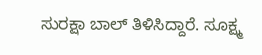ಸುರಕ್ಷಾ ಬಾಲ್ ತಿಳಿಸಿದ್ದಾರೆ. ಸೂಕ್ಷ್ಮ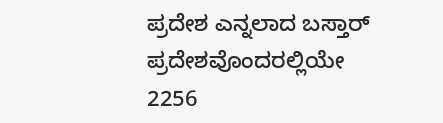ಪ್ರದೇಶ ಎನ್ನಲಾದ ಬಸ್ತಾರ್ ಪ್ರದೇಶವೊಂದರಲ್ಲಿಯೇ 2256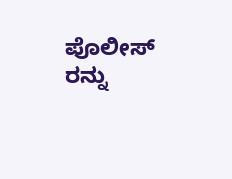ಪೊಲೀಸ್ ರನ್ನು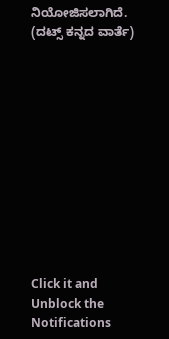ನಿಯೋಜಿಸಲಾಗಿದೆ.
(ದಟ್ಸ್ ಕನ್ನದ ವಾರ್ತೆ)












Click it and Unblock the Notifications